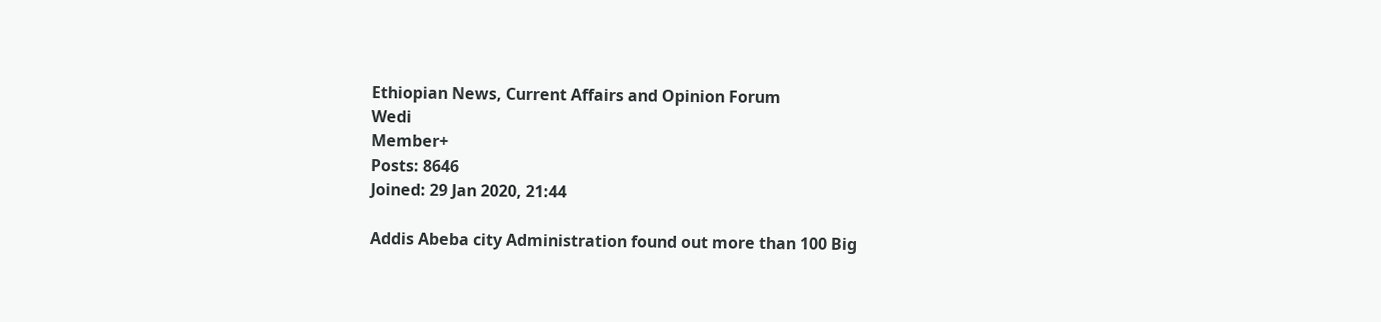Ethiopian News, Current Affairs and Opinion Forum
Wedi
Member+
Posts: 8646
Joined: 29 Jan 2020, 21:44

Addis Abeba city Administration found out more than 100 Big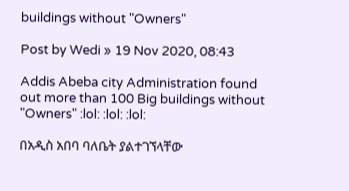buildings without "Owners"

Post by Wedi » 19 Nov 2020, 08:43

Addis Abeba city Administration found out more than 100 Big buildings without "Owners" :lol: :lol: :lol:

በአዲስ አበባ ባለቤት ያልተገኘላቸው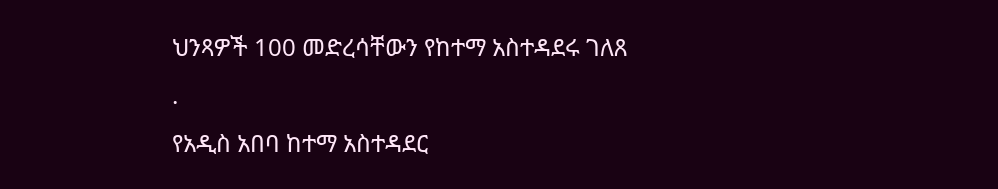ህንጻዎች 100 መድረሳቸውን የከተማ አስተዳደሩ ገለጸ
.
የአዲስ አበባ ከተማ አስተዳደር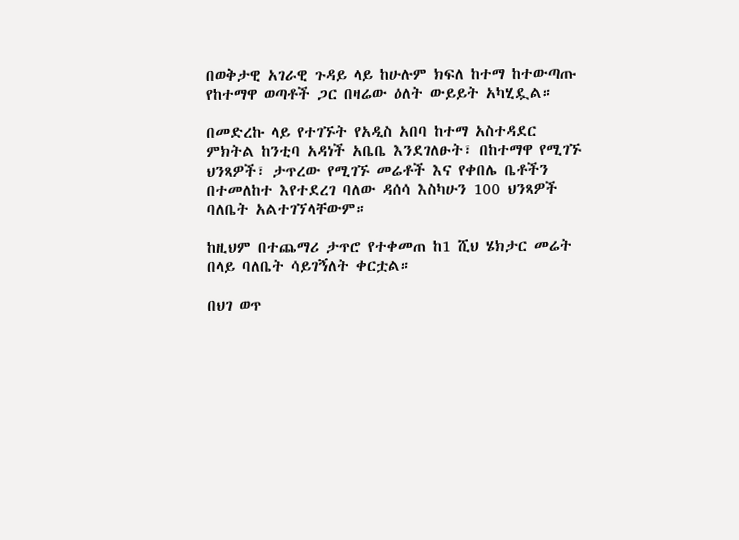በወቅታዊ አገራዊ ጉዳይ ላይ ከሁሉም ክፍለ ከተማ ከተውጣጡ የከተማዋ ወጣቶች ጋር በዛሬው ዕለት ውይይት አካሂዷል።

በመድረኩ ላይ የተገኙት የአዲስ አበባ ከተማ አስተዳደር ምክትል ከንቲባ አዳነች አቤቤ እንደገለፁት፣ በከተማዋ የሚገኙ ህንጻዎች፣ ታጥረው የሚገኙ መሬቶች እና የቀበሌ ቤቶችን በተመለከተ እየተደረገ ባለው ዳሰሳ እስካሁን 100 ህንጻዎች ባለቤት አልተገኘላቸውም።

ከዚህም በተጨማሪ ታጥሮ የተቀመጠ ከ1 ሺህ ሄክታር መሬት በላይ ባለቤት ሳይገኝለት ቀርቷል።

በህገ ወጥ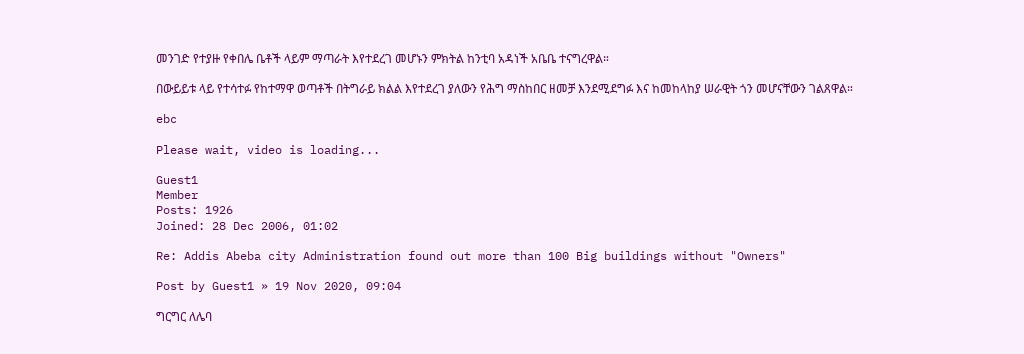መንገድ የተያዙ የቀበሌ ቤቶች ላይም ማጣራት እየተደረገ መሆኑን ምክትል ከንቲባ አዳነች አቤቤ ተናግረዋል።

በውይይቱ ላይ የተሳተፉ የከተማዋ ወጣቶች በትግራይ ክልል እየተደረገ ያለውን የሕግ ማስከበር ዘመቻ እንደሚደግፉ እና ከመከላከያ ሠራዊት ጎን መሆናቸውን ገልጸዋል።

ebc

Please wait, video is loading...

Guest1
Member
Posts: 1926
Joined: 28 Dec 2006, 01:02

Re: Addis Abeba city Administration found out more than 100 Big buildings without "Owners"

Post by Guest1 » 19 Nov 2020, 09:04

ግርግር ለሌባ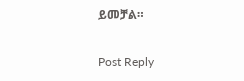ይመቻል።

Post Reply